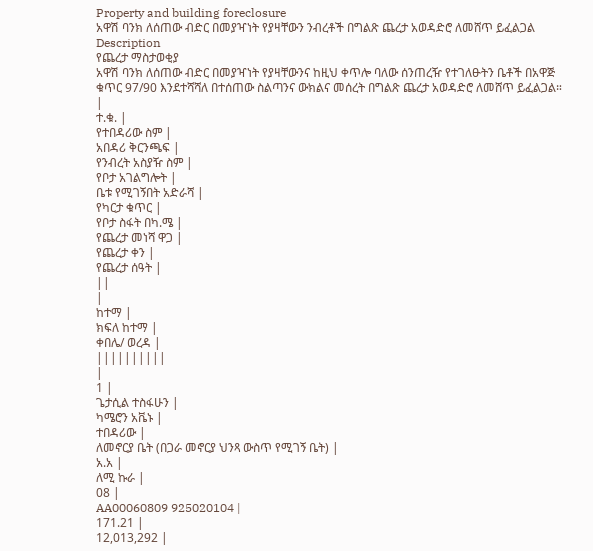Property and building foreclosure
አዋሽ ባንክ ለሰጠው ብድር በመያዣነት የያዛቸውን ንብረቶች በግልጽ ጨረታ አወዳድሮ ለመሸጥ ይፈልጋል
Description
የጨረታ ማስታወቂያ
አዋሽ ባንክ ለሰጠው ብድር በመያዣነት የያዛቸውንና ከዚህ ቀጥሎ ባለው ሰንጠረዥ የተገለፁትን ቤቶች በአዋጅ ቁጥር 97/90 እንደተሻሻለ በተሰጠው ስልጣንና ውክልና መሰረት በግልጽ ጨረታ አወዳድሮ ለመሸጥ ይፈልጋል።
|
ተ.ቁ. |
የተበዳሪው ስም |
አበዳሪ ቅርንጫፍ |
የንብረት አስያዥ ስም |
የቦታ አገልግሎት |
ቤቱ የሚገኝበት አድራሻ |
የካርታ ቁጥር |
የቦታ ስፋት በካ.ሜ |
የጨረታ መነሻ ዋጋ |
የጨረታ ቀን |
የጨረታ ሰዓት |
||
|
ከተማ |
ክፍለ ከተማ |
ቀበሌ/ ወረዳ |
||||||||||
|
1 |
ጌታሲል ተስፋሁን |
ካሜሮን አቬኑ |
ተበዳሪው |
ለመኖርያ ቤት (በጋራ መኖርያ ህንጻ ውስጥ የሚገኝ ቤት) |
አ.አ |
ለሚ ኩራ |
08 |
AA00060809 925020104 |
171.21 |
12,013,292 |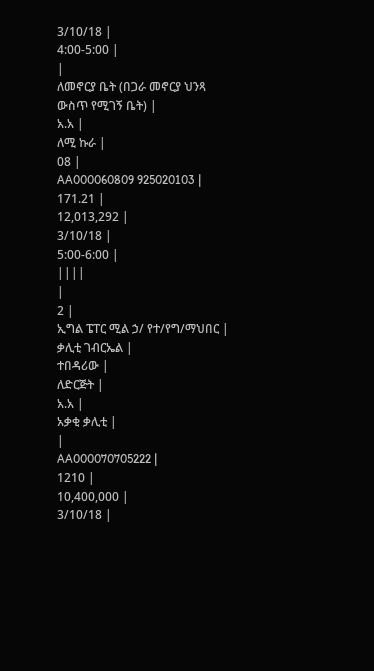3/10/18 |
4:00-5:00 |
|
ለመኖርያ ቤት (በጋራ መኖርያ ህንጻ ውስጥ የሚገኝ ቤት) |
አ.አ |
ለሚ ኩራ |
08 |
AA000060809 925020103 |
171.21 |
12,013,292 |
3/10/18 |
5:00-6:00 |
||||
|
2 |
ኢግል ፔፐር ሚል ኃ/ የተ/የግ/ማህበር |
ቃሊቲ ገብርኤል |
ተበዳሪው |
ለድርጅት |
አ.አ |
አቃቂ ቃሊቲ |
|
AA000070705222 |
1210 |
10,400,000 |
3/10/18 |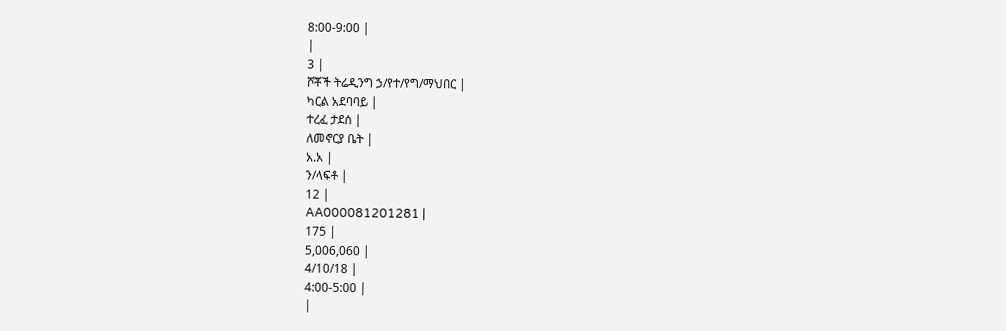8:00-9:00 |
|
3 |
ሾቾች ትሬዲንግ ኃ/የተ/የግ/ማህበር |
ካርል አደባባይ |
ተረፈ ታደሰ |
ለመኖርያ ቤት |
አ.አ |
ን/ላፍቶ |
12 |
AA000081201281 |
175 |
5,006,060 |
4/10/18 |
4:00-5:00 |
|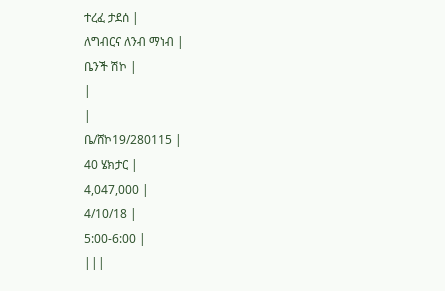ተረፈ ታደሰ |
ለግብርና ለንብ ማነብ |
ቤንች ሽኮ |
|
|
ቤ/ሸኮ19/280115 |
40 ሄክታር |
4,047,000 |
4/10/18 |
5:00-6:00 |
|||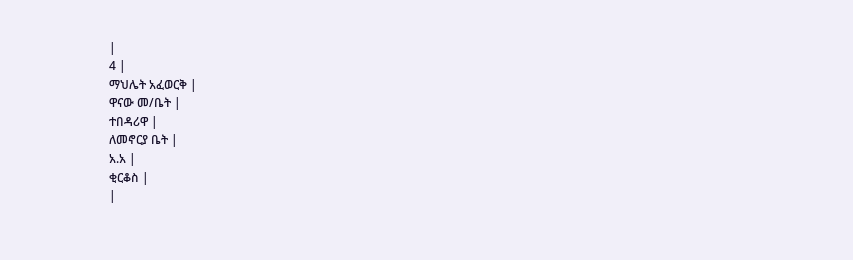|
4 |
ማህሌት አፈወርቅ |
ዋናው መ/ቤት |
ተበዳሪዋ |
ለመኖርያ ቤት |
አ.አ |
ቂርቆስ |
|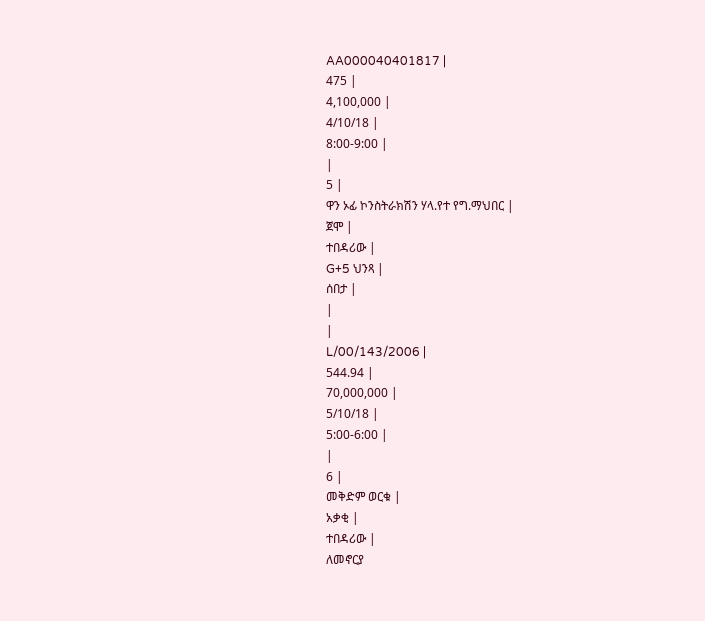AA000040401817 |
475 |
4,100,000 |
4/10/18 |
8:00-9:00 |
|
5 |
ዋን ኦፊ ኮንስትራክሽን ሃላ.የተ የግ.ማህበር |
ጀሞ |
ተበዳሪው |
G+5 ህንጻ |
ሰበታ |
|
|
L/00/143/2006 |
544.94 |
70,000,000 |
5/10/18 |
5:00-6:00 |
|
6 |
መቅድም ወርቁ |
አቃቂ |
ተበዳሪው |
ለመኖርያ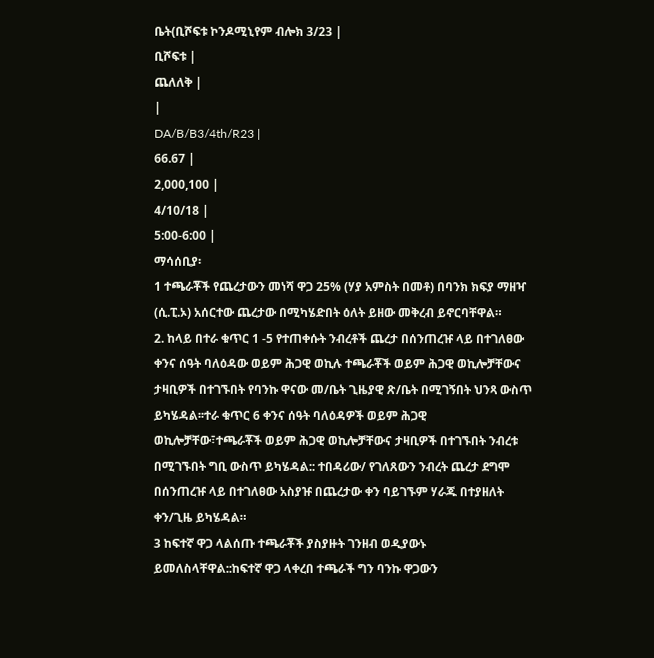ቤት(ቢሾፍቱ ኮንዶሚኒየም ብሎክ 3/23 |
ቢሾፍቱ |
ጨለለቅ |
|
DA/B/B3/4th/R23 |
66.67 |
2,000,100 |
4/10/18 |
5:00-6:00 |
ማሳሰቢያ፡
1 ተጫራቾች የጨረታውን መነሻ ዋጋ 25% (ሃያ አምስት በመቶ) በባንክ ክፍያ ማዘዣ (ሲ.ፒ.ኦ) አሰርተው ጨረታው በሚካሄድበት ዕለት ይዘው መቅረብ ይኖርባቸዋል።
2. ከላይ በተራ ቁጥር 1 -5 የተጠቀሱት ንብረቶች ጨረታ በሰንጠረዡ ላይ በተገለፀው ቀንና ሰዓት ባለዕዳው ወይም ሕጋዊ ወኪሉ ተጫራቾች ወይም ሕጋዊ ወኪሎቻቸውና ታዛቢዎች በተገኙበት የባንኩ ዋናው መ/ቤት ጊዜያዊ ጽ/ቤት በሚገኝበት ህንጻ ውስጥ ይካሄዳል፡፡ተራ ቁጥር 6 ቀንና ሰዓት ባለዕዳዎች ወይም ሕጋዊ ወኪሎቻቸው፣ተጫራቾች ወይም ሕጋዊ ወኪሎቻቸውና ታዛቢዎች በተገኙበት ንብረቱ በሚገኙበት ግቢ ውስጥ ይካሄዳል:: ተበዳሪው/ የገለጸውን ንብረት ጨረታ ደግሞ በሰንጠረዡ ላይ በተገለፀው አስያዡ በጨረታው ቀን ባይገኙም ሃራጁ በተያዘለት ቀን/ጊዜ ይካሄዳል።
3 ከፍተኛ ዋጋ ላልሰጡ ተጫራቾች ያስያዙት ገንዘብ ወዲያውኑ ይመለስላቸዋል::ከፍተኛ ዋጋ ላቀረበ ተጫራች ግን ባንኩ ዋጋውን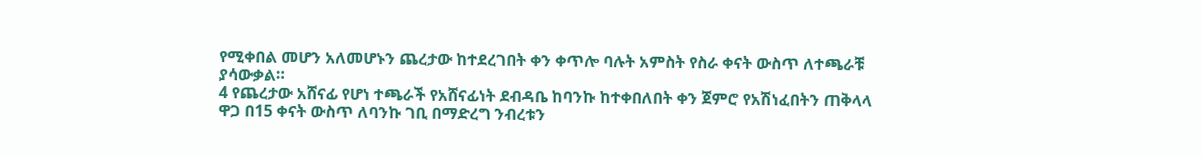የሚቀበል መሆን አለመሆኑን ጨረታው ከተደረገበት ቀን ቀጥሎ ባሉት አምስት የስራ ቀናት ውስጥ ለተጫራቹ ያሳውቃል።
4 የጨረታው አሸናፊ የሆነ ተጫራች የአሸናፊነት ደብዳቤ ከባንኩ ከተቀበለበት ቀን ጀምሮ የአሽነፈበትን ጠቅላላ ዋጋ በ15 ቀናት ውስጥ ለባንኩ ገቢ በማድረግ ንብረቱን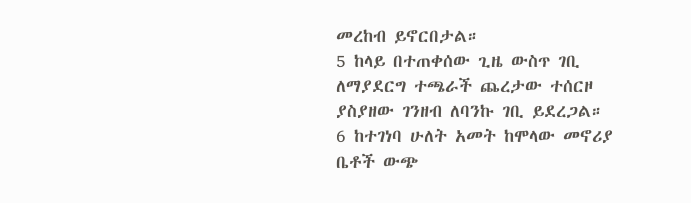መረከብ ይኖርበታል።
5 ከላይ በተጠቀሰው ጊዜ ውስጥ ገቢ ለማያደርግ ተጫራች ጨረታው ተሰርዞ ያስያዘው ገንዘብ ለባንኩ ገቢ ይደረጋል።
6 ከተገነባ ሁለት አመት ከሞላው መኖሪያ ቤቶች ውጭ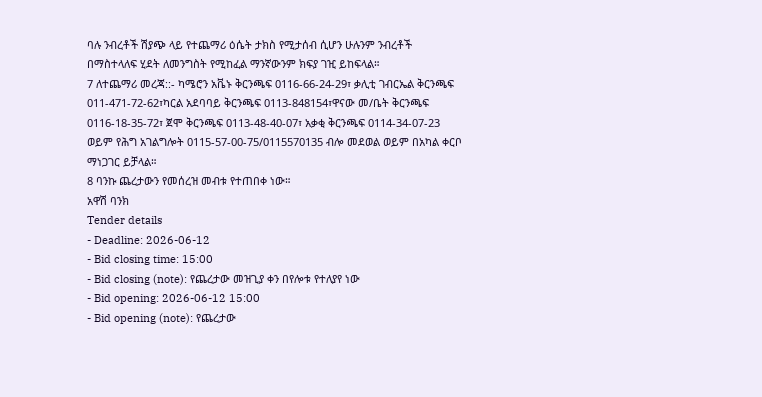ባሉ ንብረቶች ሽያጭ ላይ የተጨማሪ ዕሴት ታክስ የሚታሰብ ሲሆን ሁሉንም ንብረቶች በማስተላለፍ ሂደት ለመንግስት የሚከፈል ማንኛውንም ክፍያ ገዢ ይከፍላል።
7 ለተጨማሪ መረጃ::- ካሜሮን አቬኑ ቅርንጫፍ 0116-66-24-29፣ ቃሊቲ ገብርኤል ቅርንጫፍ 011-471-72-62፣ካርል አደባባይ ቅርንጫፍ 0113-848154፣ዋናው መ/ቤት ቅርንጫፍ 0116-18-35-72፣ ጀሞ ቅርንጫፍ 0113-48-40-07፣ አቃቂ ቅርንጫፍ 0114-34-07-23 ወይም የሕግ አገልግሎት 0115-57-00-75/0115570135 ብሎ መደወል ወይም በአካል ቀርቦ ማነጋገር ይቻላል።
8 ባንኩ ጨረታውን የመሰረዝ መብቱ የተጠበቀ ነው።
አዋሽ ባንክ
Tender details
- Deadline: 2026-06-12
- Bid closing time: 15:00
- Bid closing (note): የጨረታው መዝጊያ ቀን በየሎቱ የተለያየ ነው
- Bid opening: 2026-06-12 15:00
- Bid opening (note): የጨረታው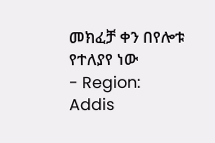መክፈቻ ቀን በየሎቱ የተለያየ ነው
- Region: Addis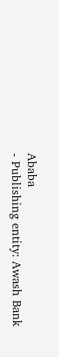Ababa
- Publishing entity: Awash Bank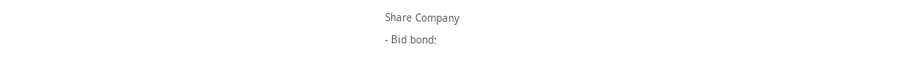Share Company
- Bid bond: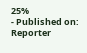25%
- Published on: Reporter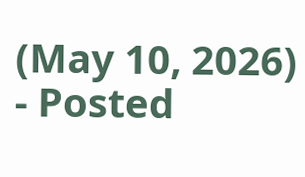(May 10, 2026)
- Posted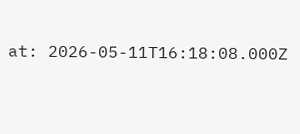at: 2026-05-11T16:18:08.000Z